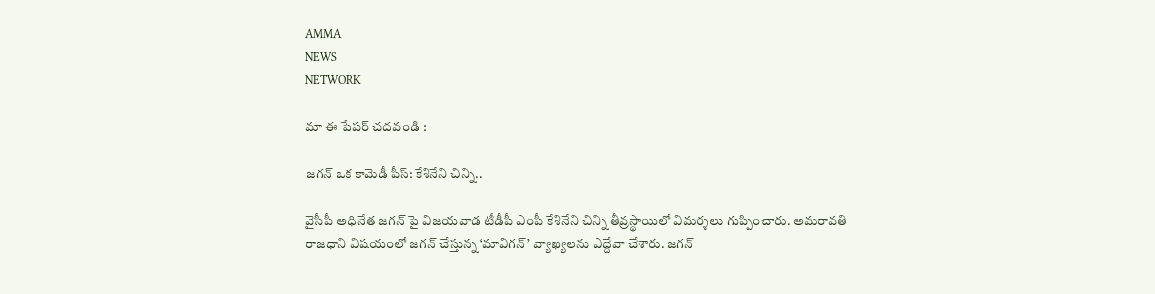AMMA
NEWS
NETWORK

మా ఈ పేపర్ చదవండి :

జగన్ ఒక కామెడీ పీస్: కేశినేని చిన్ని..

వైసీపీ అధినేత జగన్ పై విజయవాడ టీడీపీ ఎంపీ కేశినేని చిన్ని తీవ్రస్థాయిలో విమర్శలు గుప్పించారు. అమరావతి రాజధాని విషయంలో జగన్ చేస్తున్న ‘మావిగన్’ వ్యాఖ్యలను ఎద్దేవా చేశారు. జగన్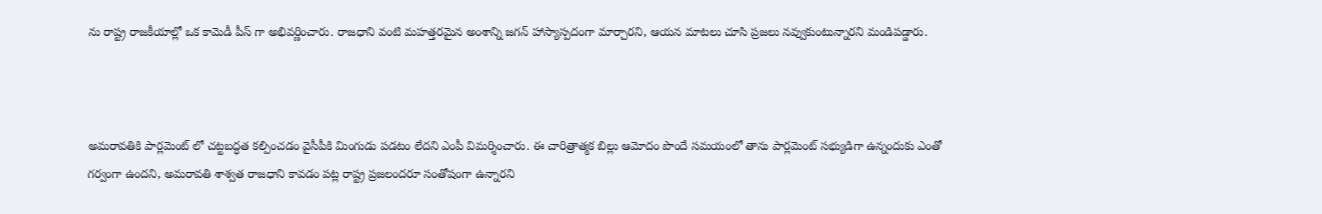ను రాష్ట్ర రాజకీయాల్లో ఒక కామెడీ పీస్ గా అభివర్ణించారు. రాజధాని వంటి మహత్తరమైన అంశాన్ని జగన్ హాస్యాస్పదంగా మార్చారని, ఆయన మాటలు చూసి ప్రజలు నవ్వుకుంటున్నారని మండిపడ్డారు.



అమరావతికి పార్లమెంట్‌ లో చట్టబద్ధత కల్పించడం వైసీపీకి మింగుడు పడటం లేదని ఎంపీ విమర్శించారు. ఈ చారిత్రాత్మక బిల్లు ఆమోదం పొందే సమయంలో తాను పార్లమెంట్ సభ్యుడిగా ఉన్నందుకు ఎంతో గర్వంగా ఉందని, అమరావతి శాశ్వత రాజధాని కావడం పట్ల రాష్ట్ర ప్రజలందరూ సంతోషంగా ఉన్నారని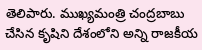తెలిపారు. ముఖ్యమంత్రి చంద్రబాబు చేసిన కృషిని దేశంలోని అన్ని రాజకీయ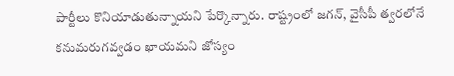పార్టీలు కొనియాడుతున్నాయని పేర్కొన్నారు. రాష్ట్రంలో జగన్, వైసీపీ త్వరలోనే కనుమరుగవ్వడం ఖాయమని జోస్యం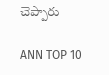చెప్పారు

ANN TOP 10